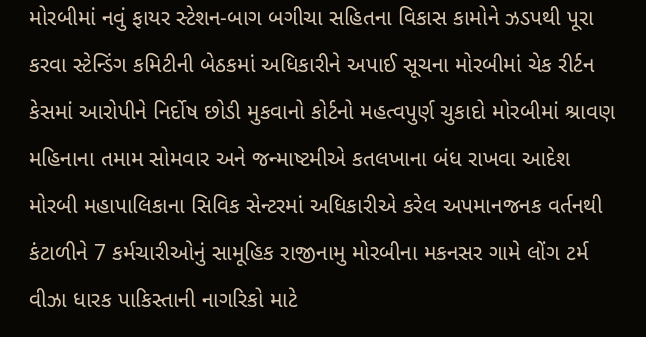મોરબીમાં નવું ફાયર સ્ટેશન-બાગ બગીચા સહિતના વિકાસ કામોને ઝડપથી પૂરા કરવા સ્ટેન્ડિંગ કમિટીની બેઠકમાં અધિકારીને અપાઈ સૂચના મોરબીમાં ચેક રીર્ટન કેસમાં આરોપીને નિર્દોષ છોડી મુકવાનો કોર્ટનો મહત્વપુર્ણ ચુકાદો મોરબીમાં શ્રાવણ મહિનાના તમામ સોમવાર અને જન્માષ્ટમીએ કતલખાના બંધ રાખવા આદેશ મોરબી મહાપાલિકાના સિવિક સેન્ટરમાં અધિકારીએ કરેલ અપમાનજનક વર્તનથી કંટાળીને 7 કર્મચારીઓનું સામૂહિક રાજીનામુ મોરબીના મકનસર ગામે લોંગ ટર્મ વીઝા ધારક પાકિસ્તાની નાગરિકો માટે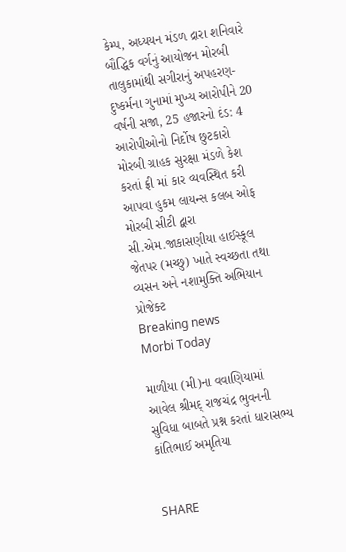કેમ્પ, અધ્યયન મંડળ દ્રારા શનિવારે બૌદ્ધિક વર્ગનું આયોજન મોરબી તાલુકામાંથી સગીરાનું અપહરણ-દુષ્કર્મના ગુનામાં મુખ્ય આરોપીને 20 વર્ષની સજા, 25 હજારનો દંડ: 4 આરોપીઓનો નિર્દોષ છુટકારો મોરબી ગ્રાહક સુરક્ષા મંડળે કેશ કરતાં ફ્રી માં કાર વ્યવસ્થિત કરી આપવા હુકમ લાયન્સ કલબ ઓફ મોરબી સીટી દ્વારા સી.એમ.જાકાસણીયા હાઈસ્કૂલ જેતપર (મચ્છુ) ખાતે સ્વચ્છતા તથા વ્યસન અને નશામુક્તિ અભિયાન પ્રોજેક્ટ
Breaking news
Morbi Today

માળીયા (મી)ના વવાણિયામાં આવેલ શ્રીમદ્ રાજચંદ્ર ભુવનની સુવિધા બાબતે પ્રશ્ન કરતાં ધારાસભ્ય કાંતિભાઈ અમૃતિયા


SHARE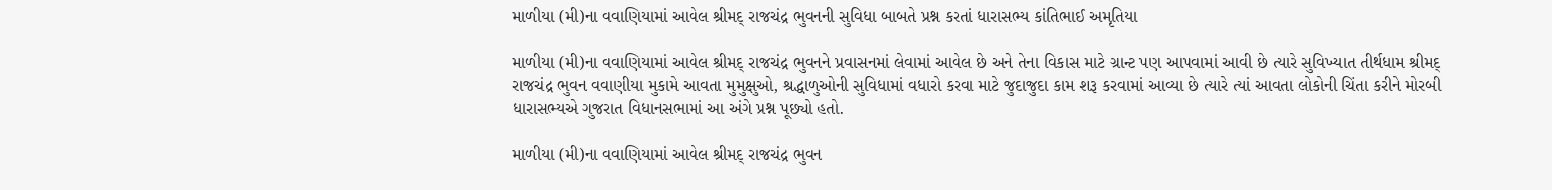માળીયા (મી)ના વવાણિયામાં આવેલ શ્રીમદ્ રાજચંદ્ર ભુવનની સુવિધા બાબતે પ્રશ્ન કરતાં ધારાસભ્ય કાંતિભાઈ અમૃતિયા

માળીયા (મી)ના વવાણિયામાં આવેલ શ્રીમદ્ રાજચંદ્ર ભુવનને પ્રવાસનમાં લેવામાં આવેલ છે અને તેના વિકાસ માટે ગ્રાન્ટ પણ આપવામાં આવી છે ત્યારે સુવિખ્યાત તીર્થધામ શ્રીમદ્ રાજચંદ્ર ભુવન વવાણીયા મુકામે આવતા મુમુક્ષુઓ, શ્રદ્ધાળુઓની સુવિધામાં વધારો કરવા માટે જુદાજુદા કામ શરૂ કરવામાં આવ્યા છે ત્યારે ત્યાં આવતા લોકોની ચિંતા કરીને મોરબી ધારાસભ્યએ ગુજરાત વિધાનસભામાં આ અંગે પ્રશ્ન પૂછ્યો હતો.

માળીયા (મી)ના વવાણિયામાં આવેલ શ્રીમદ્ રાજચંદ્ર ભુવન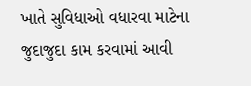ખાતે સુવિધાઓ વધારવા માટેના જુદાજુદા કામ કરવામાં આવી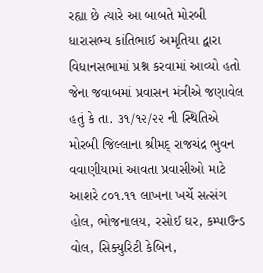રહ્યા છે ત્યારે આ બાબતે મોરબી ધારાસભ્ય કાંતિભાઈ અમૃતિયા દ્વારા વિધાનસભામાં પ્રશ્ન કરવામાં આવ્યો હતો જેના જવાબમાં પ્રવાસન મંત્રીએ જણાવેલ હતું કે તા. ૩૧/૧૨/૨૨ ની સ્થિતિએ મોરબી જિલ્લાના શ્રીમદ્ રાજચંદ્ર ભુવન વવાણીયામાં આવતા પ્રવાસીઓ માટે આશરે ૮૦૧.૧૧ લાખના ખર્ચે સત્સંગ હોલ, ભોજનાલય, રસોઈ ઘર, કમ્પાઉન્ડ વોલ, સિક્યુરિટી કેબિન,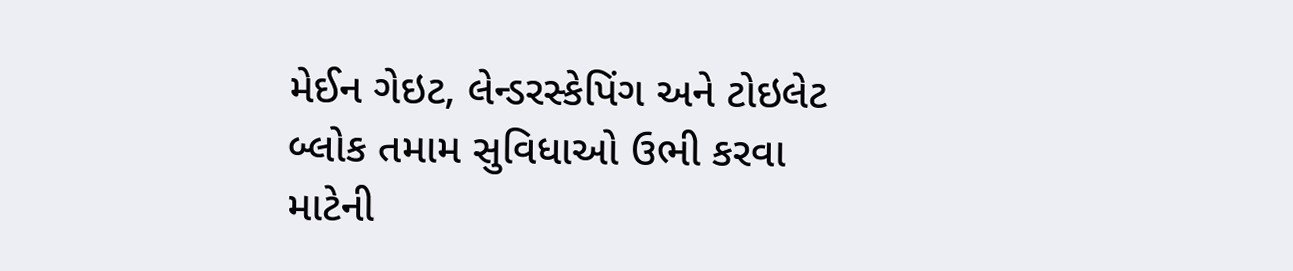મેઈન ગેઇટ, લેન્ડરસ્કેપિંગ અને ટોઇલેટ બ્લોક તમામ સુવિધાઓ ઉભી કરવા માટેની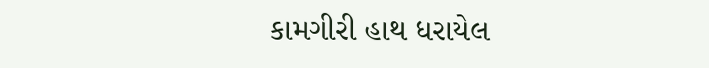કામગીરી હાથ ધરાયેલ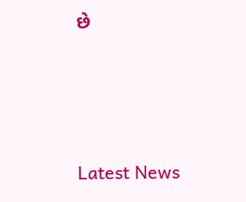છે






Latest News